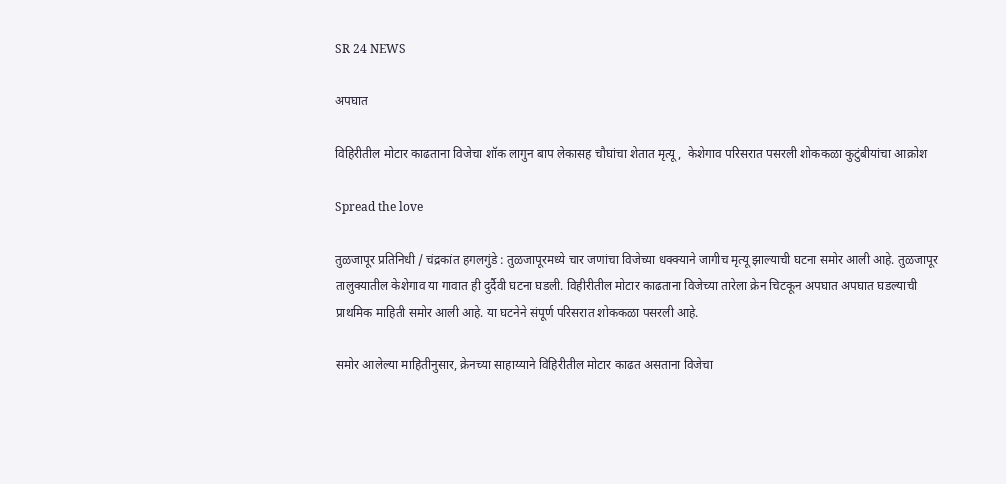SR 24 NEWS

अपघात

विहिरीतील मोटार काढताना विजेचा शॉक लागुन बाप लेकासह चौघांचा शेतात मृत्यू,  केशेगाव परिसरात पसरली शोककळा कुटुंबीयांचा आक्रोश

Spread the love

तुळजापूर प्रतिनिधी / चंद्रकांत हगलगुंडे : तुळजापूरमध्ये चार जणांचा विजेच्या धक्क्याने जागीच मृत्यू झाल्याची घटना समोर आली आहे. तुळजापूर तालुक्यातील केशेगाव या गावात ही दुर्दैवी घटना घडली. विहीरीतील मोटार काढताना विजेच्या तारेला क्रेन चिटकून अपघात अपघात घडल्याची प्राथमिक माहिती समोर आली आहे. या घटनेने संपूर्ण परिसरात शोककळा पसरली आहे.

समोर आलेल्या माहितीनुसार, क्रेनच्या साहाय्याने विहिरीतील मोटार काढत असताना विजेचा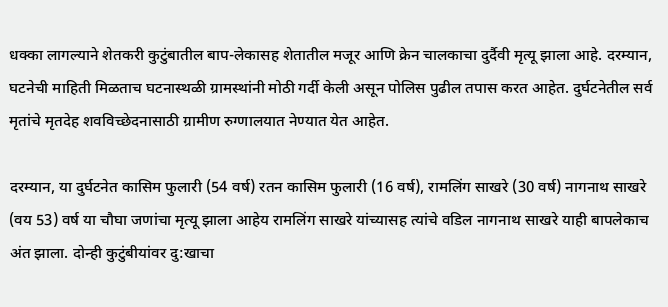धक्का लागल्याने शेतकरी कुटुंबातील बाप-लेकासह शेतातील मजूर आणि क्रेन चालकाचा दुर्दैवी मृत्यू झाला आहे. दरम्यान, घटनेची माहिती मिळताच घटनास्थळी ग्रामस्थांनी मोठी गर्दी केली असून पोलिस पुढील तपास करत आहेत. दुर्घटनेतील सर्व मृतांचे मृतदेह शवविच्छेदनासाठी ग्रामीण रुग्णालयात नेण्यात येत आहेत.

दरम्यान, या दुर्घटनेत कासिम फुलारी (54 वर्ष) रतन कासिम फुलारी (16 वर्ष), रामलिंग साखरे (30 वर्ष) नागनाथ साखरे (वय 53) वर्ष या चौघा जणांचा मृत्यू झाला आहेय रामलिंग साखरे यांच्यासह त्यांचे वडिल नागनाथ साखरे याही बापलेकाच अंत झाला. दोन्ही कुटुंबीयांवर दु:खाचा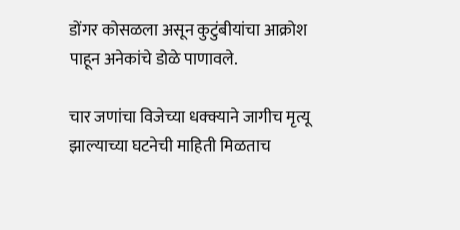डोंगर कोसळला असून कुटुंबीयांचा आक्रोश पाहून अनेकांचे डोळे पाणावले.

चार जणांचा विजेच्या धक्क्याने जागीच मृत्यू झाल्याच्या घटनेची माहिती मिळताच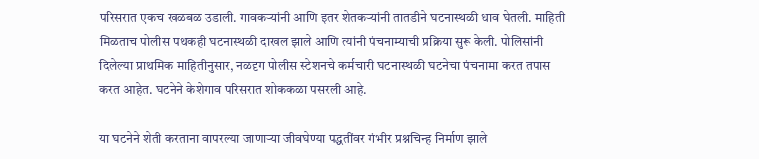परिसरात एकच खळबळ उडाली. गावकऱ्यांनी आणि इतर शेतकऱ्यांनी तातडीने घटनास्थळी धाव घेतली. माहिती मिळताच पोलीस पथकही घटनास्थळी दाखल झाले आणि त्यांनी पंचनाम्याची प्रक्रिया सुरू केली. पोलिसांनी दिलेल्या प्राथमिक माहितीनुसार, नळदृग पोलीस स्टेशनचे कर्मचारी घटनास्थळी घटनेचा पंचनामा करत तपास करत आहेत. घटनेने केशेगाव परिसरात शोककळा पसरली आहे.

या घटनेने शेती करताना वापरल्या जाणाऱ्या जीवघेण्या पद्धतींवर गंभीर प्रश्नचिन्ह निर्माण झाले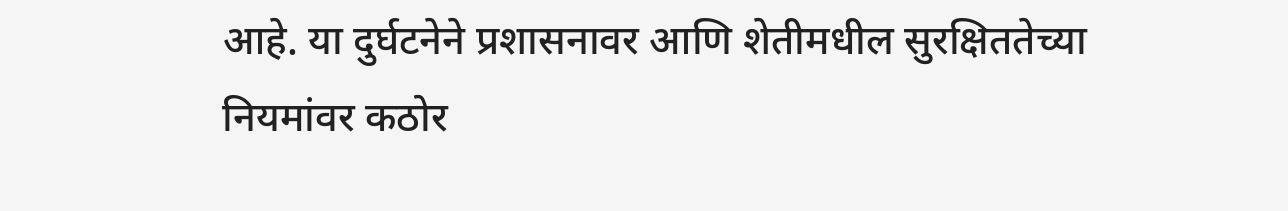आहे. या दुर्घटनेने प्रशासनावर आणि शेतीमधील सुरक्षिततेच्या नियमांवर कठोर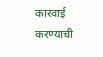कारवाई करण्याची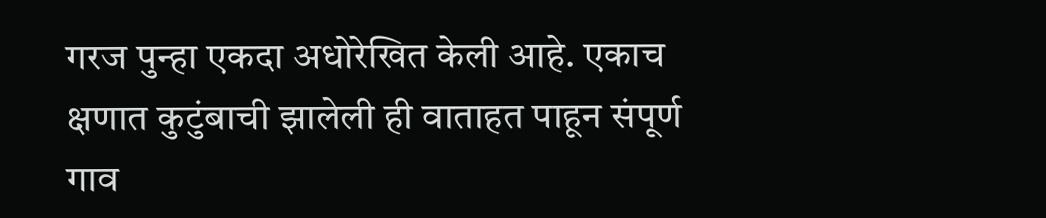गरज पुन्हा एकदा अधोरेखित केली आहे. एकाच क्षणात कुटुंबाची झालेली ही वाताहत पाहून संपूर्ण गाव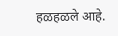हळहळले आहे.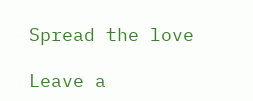Spread the love

Leave a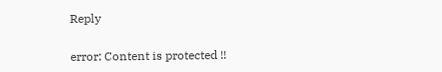Reply

error: Content is protected !!